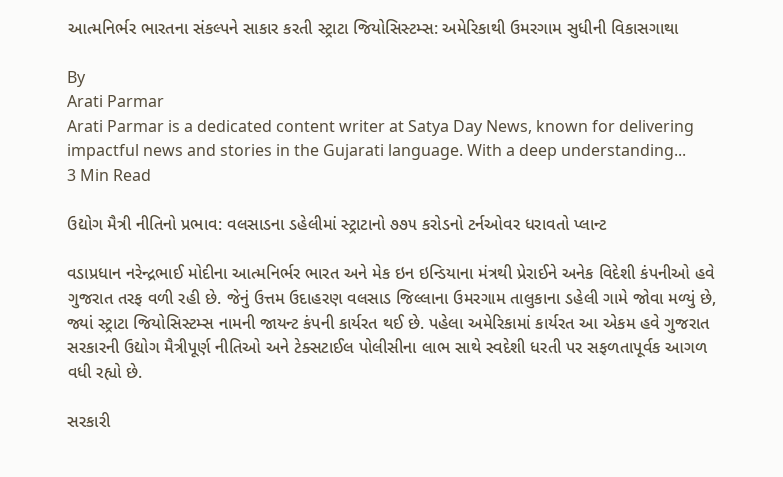આત્મનિર્ભર ભારતના સંકલ્પને સાકાર કરતી સ્ટ્રાટા જિયોસિસ્ટમ્સ: અમેરિકાથી ઉમરગામ સુધીની વિકાસગાથા

By
Arati Parmar
Arati Parmar is a dedicated content writer at Satya Day News, known for delivering impactful news and stories in the Gujarati language. With a deep understanding...
3 Min Read

ઉદ્યોગ મૈત્રી નીતિનો પ્રભાવ: વલસાડના ડહેલીમાં સ્ટ્રાટાનો ૭૭૫ કરોડનો ટર્નઓવર ધરાવતો પ્લાન્ટ

વડાપ્રધાન નરેન્દ્રભાઈ મોદીના આત્મનિર્ભર ભારત અને મેક ઇન ઇન્ડિયાના મંત્રથી પ્રેરાઈને અનેક વિદેશી કંપનીઓ હવે ગુજરાત તરફ વળી રહી છે. જેનું ઉત્તમ ઉદાહરણ વલસાડ જિલ્લાના ઉમરગામ તાલુકાના ડહેલી ગામે જોવા મળ્યું છે, જ્યાં સ્ટ્રાટા જિયોસિસ્ટમ્સ નામની જાયન્ટ કંપની કાર્યરત થઈ છે. પહેલા અમેરિકામાં કાર્યરત આ એકમ હવે ગુજરાત સરકારની ઉદ્યોગ મૈત્રીપૂર્ણ નીતિઓ અને ટેક્સટાઈલ પોલીસીના લાભ સાથે સ્વદેશી ધરતી પર સફળતાપૂર્વક આગળ વધી રહ્યો છે.

સરકારી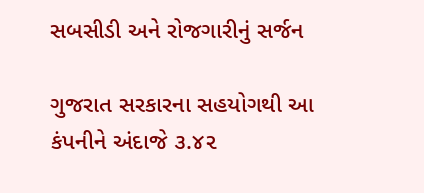સબસીડી અને રોજગારીનું સર્જન

ગુજરાત સરકારના સહયોગથી આ કંપનીને અંદાજે ૩.૪૨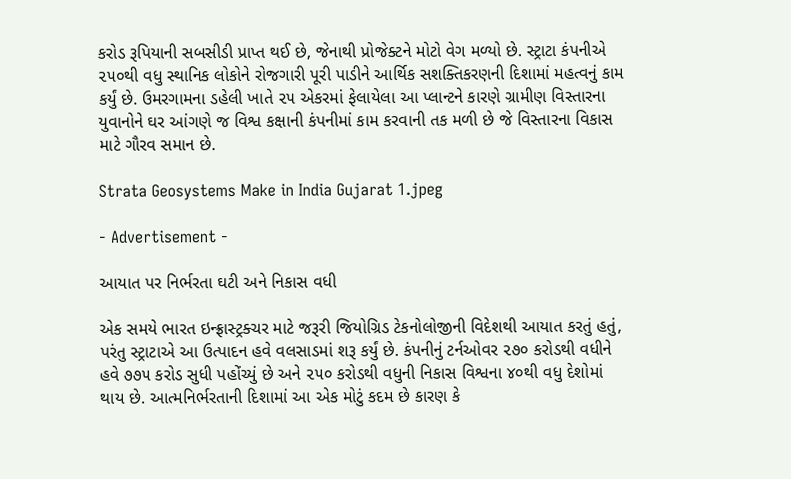કરોડ રૂપિયાની સબસીડી પ્રાપ્ત થઈ છે, જેનાથી પ્રોજેક્ટને મોટો વેગ મળ્યો છે. સ્ટ્રાટા કંપનીએ ૨૫૦થી વધુ સ્થાનિક લોકોને રોજગારી પૂરી પાડીને આર્થિક સશક્તિકરણની દિશામાં મહત્વનું કામ કર્યું છે. ઉમરગામના ડહેલી ખાતે ૨૫ એકરમાં ફેલાયેલા આ પ્લાન્ટને કારણે ગ્રામીણ વિસ્તારના યુવાનોને ઘર આંગણે જ વિશ્વ કક્ષાની કંપનીમાં કામ કરવાની તક મળી છે જે વિસ્તારના વિકાસ માટે ગૌરવ સમાન છે.

Strata Geosystems Make in India Gujarat 1.jpeg

- Advertisement -

આયાત પર નિર્ભરતા ઘટી અને નિકાસ વધી

એક સમયે ભારત ઇન્ફ્રાસ્ટ્રક્ચર માટે જરૂરી જિયોગ્રિડ ટેકનોલોજીની વિદેશથી આયાત કરતું હતું, પરંતુ સ્ટ્રાટાએ આ ઉત્પાદન હવે વલસાડમાં શરૂ કર્યું છે. કંપનીનું ટર્નઓવર ૨૭૦ કરોડથી વધીને હવે ૭૭૫ કરોડ સુધી પહોંચ્યું છે અને ૨૫૦ કરોડથી વધુની નિકાસ વિશ્વના ૪૦થી વધુ દેશોમાં થાય છે. આત્મનિર્ભરતાની દિશામાં આ એક મોટું કદમ છે કારણ કે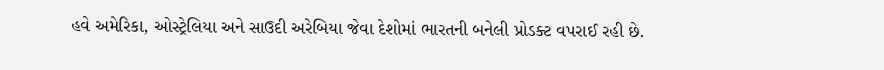હવે અમેરિકા, ઓસ્ટ્રેલિયા અને સાઉદી અરેબિયા જેવા દેશોમાં ભારતની બનેલી પ્રોડક્ટ વપરાઈ રહી છે.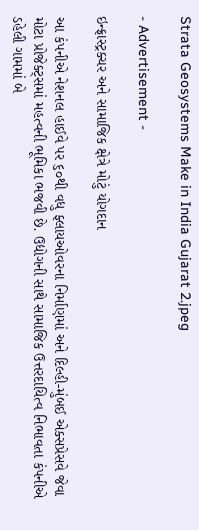Strata Geosystems Make in India Gujarat 2.jpeg

- Advertisement -

ઇન્ફ્રાસ્ટ્રક્ચર અને સામાજિક ક્ષેત્રે મોટું યોગદાન

આ કંપનીએ નેશનલ હાઈવે પર ૬૦થી વધુ ફ્લાયઓવરના નિર્માણમાં અને દિલ્હી-મુંબઈ એક્સપ્રેસવે જેવા મોટા પ્રોજેક્ટ્સમાં મહત્વની ભૂમિકા ભજવી છે. ઉદ્યોગની સાથે સામાજિક ઉત્તરદાયિત્વ નિભાવતા કંપનીએ ડહેલી ગામમાં બે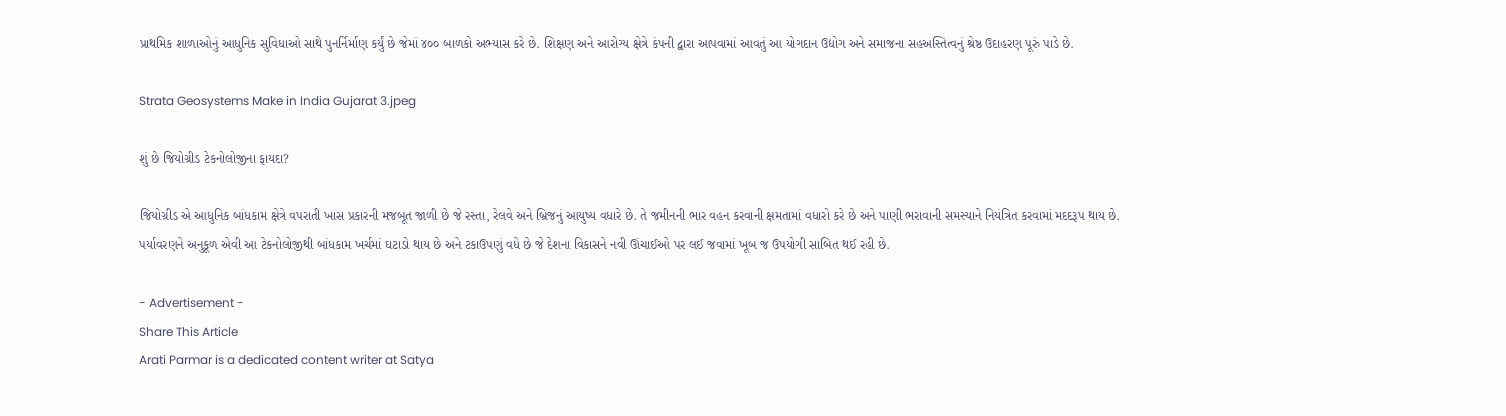પ્રાથમિક શાળાઓનું આધુનિક સુવિધાઓ સાથે પુનર્નિર્માણ કર્યું છે જેમાં ૪૦૦ બાળકો અભ્યાસ કરે છે. શિક્ષણ અને આરોગ્ય ક્ષેત્રે કંપની દ્વારા આપવામાં આવતું આ યોગદાન ઉદ્યોગ અને સમાજના સહઅસ્તિત્વનું શ્રેષ્ઠ ઉદાહરણ પૂરું પાડે છે.

Strata Geosystems Make in India Gujarat 3.jpeg

શું છે જિયોગ્રીડ ટેકનોલોજીના ફાયદા?

જિયોગ્રીડ એ આધુનિક બાંધકામ ક્ષેત્રે વપરાતી ખાસ પ્રકારની મજબૂત જાળી છે જે રસ્તા, રેલવે અને બ્રિજનું આયુષ્ય વધારે છે. તે જમીનની ભાર વહન કરવાની ક્ષમતામાં વધારો કરે છે અને પાણી ભરાવાની સમસ્યાને નિયંત્રિત કરવામાં મદદરૂપ થાય છે. પર્યાવરણને અનુકૂળ એવી આ ટેકનોલોજીથી બાંધકામ ખર્ચમાં ઘટાડો થાય છે અને ટકાઉપણું વધે છે જે દેશના વિકાસને નવી ઊંચાઈઓ પર લઈ જવામાં ખૂબ જ ઉપયોગી સાબિત થઈ રહી છે.

- Advertisement -
Share This Article
Arati Parmar is a dedicated content writer at Satya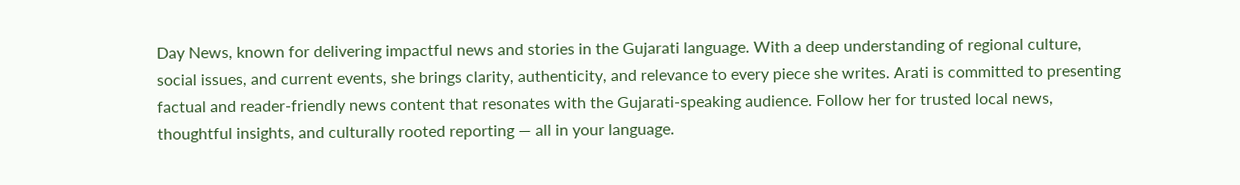Day News, known for delivering impactful news and stories in the Gujarati language. With a deep understanding of regional culture, social issues, and current events, she brings clarity, authenticity, and relevance to every piece she writes. Arati is committed to presenting factual and reader-friendly news content that resonates with the Gujarati-speaking audience. Follow her for trusted local news, thoughtful insights, and culturally rooted reporting — all in your language.